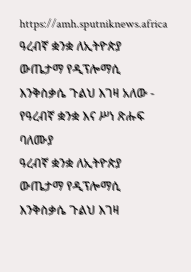https://amh.sputniknews.africa
ዓረብኛ ቋንቋ ለኢትዮጵያ ውጤታማ የዲፕሎማሲ እንቅስቃሴ ጉልህ እገዛ አለው - የዓረብኛ ቋንቋ እና ሥነ ጽሑፍ ባለሙያ
ዓረብኛ ቋንቋ ለኢትዮጵያ ውጤታማ የዲፕሎማሲ እንቅስቃሴ ጉልህ እገዛ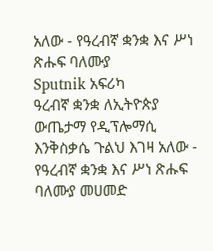አለው - የዓረብኛ ቋንቋ እና ሥነ ጽሑፍ ባለሙያ
Sputnik አፍሪካ
ዓረብኛ ቋንቋ ለኢትዮጵያ ውጤታማ የዲፕሎማሲ እንቅስቃሴ ጉልህ እገዛ አለው - የዓረብኛ ቋንቋ እና ሥነ ጽሑፍ ባለሙያ መሀመድ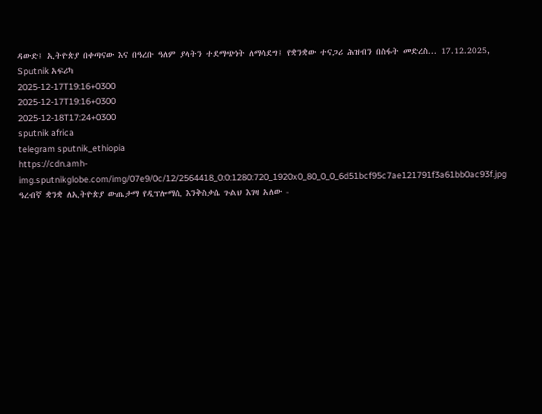ዳውድ፤ ኢትዮጵያ በቀጣናው እና በዓረቡ ዓለም ያላትን ተደማጭነት ለማሳደግ፤ የቋንቋው ተናጋሪ ሕዝብን በስፋት መድረስ... 17.12.2025, Sputnik አፍሪካ
2025-12-17T19:16+0300
2025-12-17T19:16+0300
2025-12-18T17:24+0300
sputnik africa
telegram sputnik_ethiopia
https://cdn.amh-img.sputnikglobe.com/img/07e9/0c/12/2564418_0:0:1280:720_1920x0_80_0_0_6d51bcf95c7ae121791f3a61bb0ac93f.jpg
ዓረብኛ ቋንቋ ለኢትዮጵያ ውጤታማ የዲፕሎማሲ እንቅስቃሴ ጉልህ እገዛ አለው -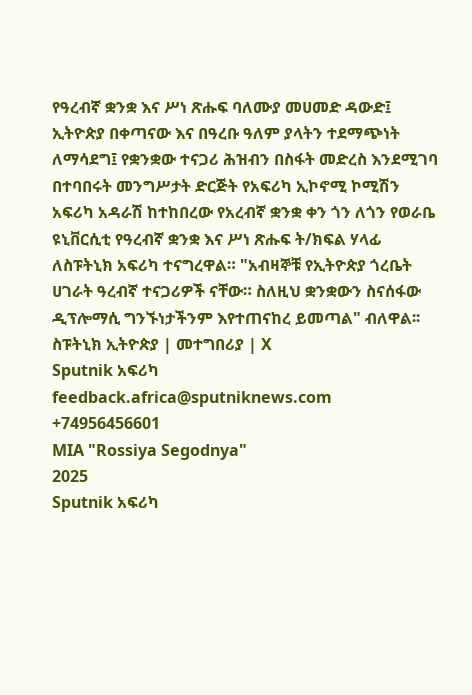የዓረብኛ ቋንቋ እና ሥነ ጽሑፍ ባለሙያ መሀመድ ዳውድ፤ ኢትዮጵያ በቀጣናው እና በዓረቡ ዓለም ያላትን ተደማጭነት ለማሳደግ፤ የቋንቋው ተናጋሪ ሕዝብን በስፋት መድረስ እንደሚገባ በተባበሩት መንግሥታት ድርጅት የአፍሪካ ኢኮኖሚ ኮሚሽን አፍሪካ አዳራሽ ከተከበረው የአረብኛ ቋንቋ ቀን ጎን ለጎን የወራቤ ዩኒቨርሲቲ የዓረብኛ ቋንቋ እና ሥነ ጽሑፍ ት/ክፍል ሃላፊ ለስፑትኒክ አፍሪካ ተናግረዋል። "አብዛኞቹ የኢትዮጵያ ጎረቤት ሀገራት ዓረብኛ ተናጋሪዎች ናቸው። ስለዚህ ቋንቋውን ስናሰፋው ዲፕሎማሲ ግንኙነታችንም እየተጠናከረ ይመጣል" ብለዋል፡፡ ስፑትኒክ ኢትዮጵያ | መተግበሪያ | X
Sputnik አፍሪካ
feedback.africa@sputniknews.com
+74956456601
MIA "Rossiya Segodnya"
2025
Sputnik አፍሪካ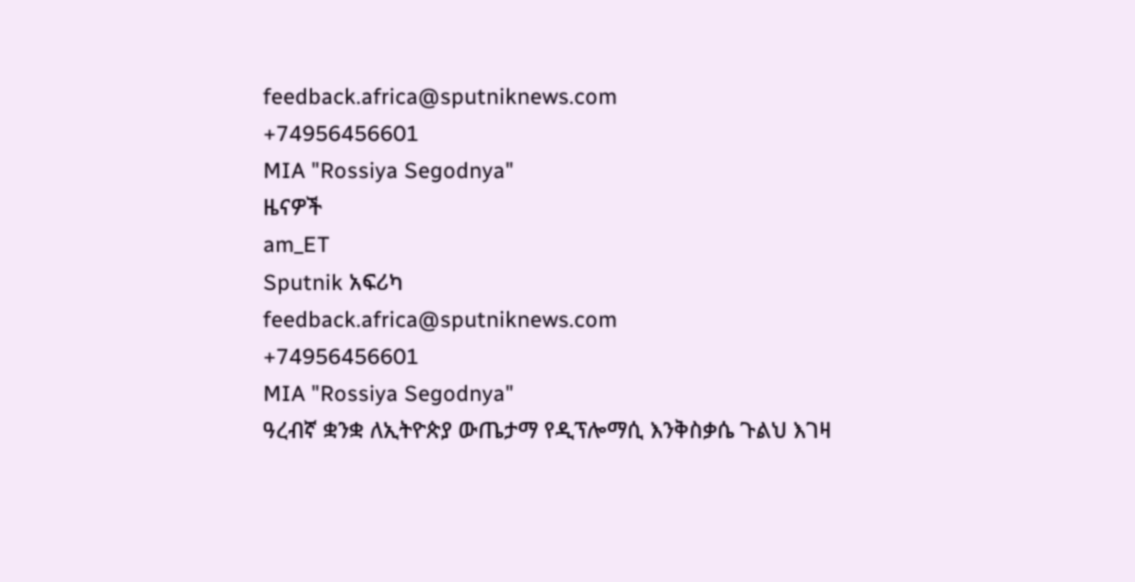feedback.africa@sputniknews.com
+74956456601
MIA "Rossiya Segodnya"
ዜናዎች
am_ET
Sputnik አፍሪካ
feedback.africa@sputniknews.com
+74956456601
MIA "Rossiya Segodnya"
ዓረብኛ ቋንቋ ለኢትዮጵያ ውጤታማ የዲፕሎማሲ እንቅስቃሴ ጉልህ እገዛ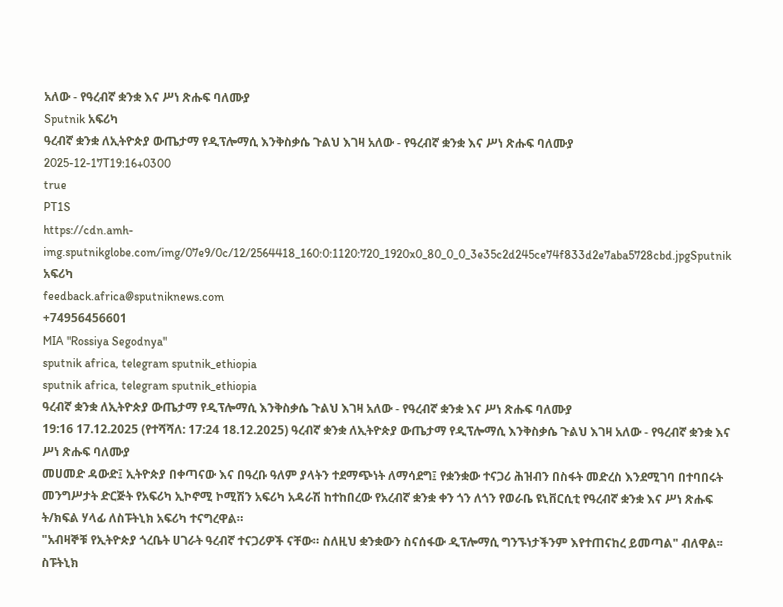አለው - የዓረብኛ ቋንቋ እና ሥነ ጽሑፍ ባለሙያ
Sputnik አፍሪካ
ዓረብኛ ቋንቋ ለኢትዮጵያ ውጤታማ የዲፕሎማሲ እንቅስቃሴ ጉልህ እገዛ አለው - የዓረብኛ ቋንቋ እና ሥነ ጽሑፍ ባለሙያ
2025-12-17T19:16+0300
true
PT1S
https://cdn.amh-img.sputnikglobe.com/img/07e9/0c/12/2564418_160:0:1120:720_1920x0_80_0_0_3e35c2d245ce74f833d2e7aba5728cbd.jpgSputnik አፍሪካ
feedback.africa@sputniknews.com
+74956456601
MIA "Rossiya Segodnya"
sputnik africa, telegram sputnik_ethiopia
sputnik africa, telegram sputnik_ethiopia
ዓረብኛ ቋንቋ ለኢትዮጵያ ውጤታማ የዲፕሎማሲ እንቅስቃሴ ጉልህ እገዛ አለው - የዓረብኛ ቋንቋ እና ሥነ ጽሑፍ ባለሙያ
19:16 17.12.2025 (የተሻሻለ: 17:24 18.12.2025) ዓረብኛ ቋንቋ ለኢትዮጵያ ውጤታማ የዲፕሎማሲ እንቅስቃሴ ጉልህ እገዛ አለው - የዓረብኛ ቋንቋ እና ሥነ ጽሑፍ ባለሙያ
መሀመድ ዳውድ፤ ኢትዮጵያ በቀጣናው እና በዓረቡ ዓለም ያላትን ተደማጭነት ለማሳደግ፤ የቋንቋው ተናጋሪ ሕዝብን በስፋት መድረስ እንደሚገባ በተባበሩት መንግሥታት ድርጅት የአፍሪካ ኢኮኖሚ ኮሚሽን አፍሪካ አዳራሽ ከተከበረው የአረብኛ ቋንቋ ቀን ጎን ለጎን የወራቤ ዩኒቨርሲቲ የዓረብኛ ቋንቋ እና ሥነ ጽሑፍ ት/ክፍል ሃላፊ ለስፑትኒክ አፍሪካ ተናግረዋል።
"አብዛኞቹ የኢትዮጵያ ጎረቤት ሀገራት ዓረብኛ ተናጋሪዎች ናቸው። ስለዚህ ቋንቋውን ስናሰፋው ዲፕሎማሲ ግንኙነታችንም እየተጠናከረ ይመጣል" ብለዋል፡፡
ስፑትኒክ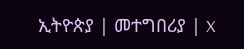ኢትዮጵያ | መተግበሪያ | X